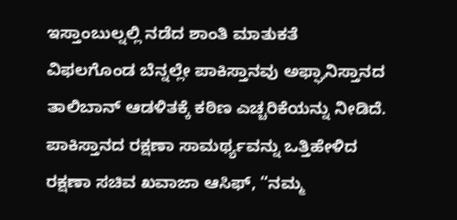ಇಸ್ತಾಂಬುಲ್ನಲ್ಲಿ ನಡೆದ ಶಾಂತಿ ಮಾತುಕತೆ ವಿಫಲಗೊಂಡ ಬೆನ್ನಲ್ಲೇ ಪಾಕಿಸ್ತಾನವು ಅಫ್ಘಾನಿಸ್ತಾನದ ತಾಲಿಬಾನ್ ಆಡಳಿತಕ್ಕೆ ಕಠಿಣ ಎಚ್ಚರಿಕೆಯನ್ನು ನೀಡಿದೆ. ಪಾಕಿಸ್ತಾನದ ರಕ್ಷಣಾ ಸಾಮರ್ಥ್ಯವನ್ನು ಒತ್ತಿಹೇಳಿದ ರಕ್ಷಣಾ ಸಚಿವ ಖವಾಜಾ ಆಸಿಫ್, “ನಮ್ಮ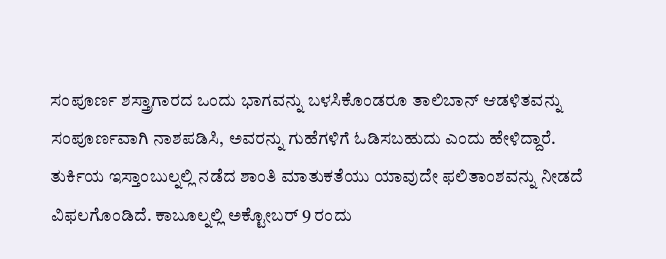ಸಂಪೂರ್ಣ ಶಸ್ತ್ರಾಗಾರದ ಒಂದು ಭಾಗವನ್ನು ಬಳಸಿಕೊಂಡರೂ ತಾಲಿಬಾನ್ ಆಡಳಿತವನ್ನು ಸಂಪೂರ್ಣವಾಗಿ ನಾಶಪಡಿಸಿ, ಅವರನ್ನು ಗುಹೆಗಳಿಗೆ ಓಡಿಸಬಹುದು ಎಂದು ಹೇಳಿದ್ದಾರೆ.
ತುರ್ಕಿಯ ಇಸ್ತಾಂಬುಲ್ನಲ್ಲಿ ನಡೆದ ಶಾಂತಿ ಮಾತುಕತೆಯು ಯಾವುದೇ ಫಲಿತಾಂಶವನ್ನು ನೀಡದೆ ವಿಫಲಗೊಂಡಿದೆ. ಕಾಬೂಲ್ನಲ್ಲಿ ಅಕ್ಟೋಬರ್ 9 ರಂದು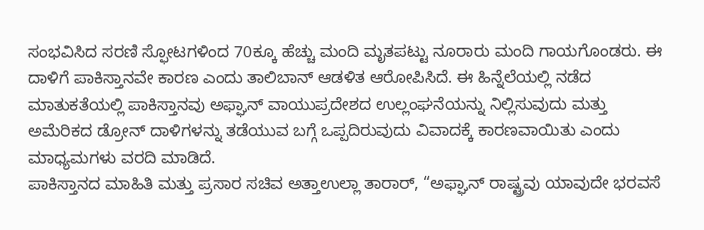ಸಂಭವಿಸಿದ ಸರಣಿ ಸ್ಫೋಟಗಳಿಂದ 70ಕ್ಕೂ ಹೆಚ್ಚು ಮಂದಿ ಮೃತಪಟ್ಟು ನೂರಾರು ಮಂದಿ ಗಾಯಗೊಂಡರು. ಈ ದಾಳಿಗೆ ಪಾಕಿಸ್ತಾನವೇ ಕಾರಣ ಎಂದು ತಾಲಿಬಾನ್ ಆಡಳಿತ ಆರೋಪಿಸಿದೆ. ಈ ಹಿನ್ನೆಲೆಯಲ್ಲಿ ನಡೆದ ಮಾತುಕತೆಯಲ್ಲಿ ಪಾಕಿಸ್ತಾನವು ಅಫ್ಘಾನ್ ವಾಯುಪ್ರದೇಶದ ಉಲ್ಲಂಘನೆಯನ್ನು ನಿಲ್ಲಿಸುವುದು ಮತ್ತು ಅಮೆರಿಕದ ಡ್ರೋನ್ ದಾಳಿಗಳನ್ನು ತಡೆಯುವ ಬಗ್ಗೆ ಒಪ್ಪದಿರುವುದು ವಿವಾದಕ್ಕೆ ಕಾರಣವಾಯಿತು ಎಂದು ಮಾಧ್ಯಮಗಳು ವರದಿ ಮಾಡಿದೆ.
ಪಾಕಿಸ್ತಾನದ ಮಾಹಿತಿ ಮತ್ತು ಪ್ರಸಾರ ಸಚಿವ ಅತ್ತಾಉಲ್ಲಾ ತಾರಾರ್, “ಅಫ್ಘಾನ್ ರಾಷ್ಟ್ರವು ಯಾವುದೇ ಭರವಸೆ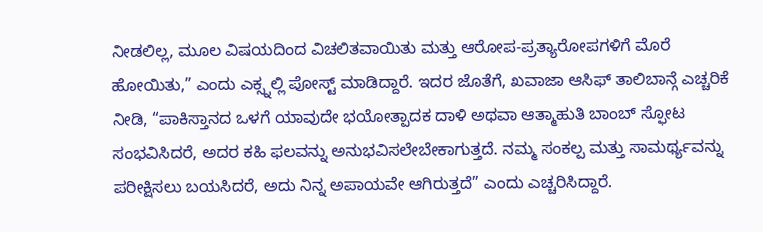ನೀಡಲಿಲ್ಲ, ಮೂಲ ವಿಷಯದಿಂದ ವಿಚಲಿತವಾಯಿತು ಮತ್ತು ಆರೋಪ-ಪ್ರತ್ಯಾರೋಪಗಳಿಗೆ ಮೊರೆ ಹೋಯಿತು,” ಎಂದು ಎಕ್ಸ್ನಲ್ಲಿ ಪೋಸ್ಟ್ ಮಾಡಿದ್ದಾರೆ. ಇದರ ಜೊತೆಗೆ, ಖವಾಜಾ ಆಸಿಫ್ ತಾಲಿಬಾನ್ಗೆ ಎಚ್ಚರಿಕೆ ನೀಡಿ, “ಪಾಕಿಸ್ತಾನದ ಒಳಗೆ ಯಾವುದೇ ಭಯೋತ್ಪಾದಕ ದಾಳಿ ಅಥವಾ ಆತ್ಮಾಹುತಿ ಬಾಂಬ್ ಸ್ಫೋಟ ಸಂಭವಿಸಿದರೆ, ಅದರ ಕಹಿ ಫಲವನ್ನು ಅನುಭವಿಸಲೇಬೇಕಾಗುತ್ತದೆ. ನಮ್ಮ ಸಂಕಲ್ಪ ಮತ್ತು ಸಾಮರ್ಥ್ಯವನ್ನು ಪರೀಕ್ಷಿಸಲು ಬಯಸಿದರೆ, ಅದು ನಿನ್ನ ಅಪಾಯವೇ ಆಗಿರುತ್ತದೆ” ಎಂದು ಎಚ್ಚರಿಸಿದ್ದಾರೆ.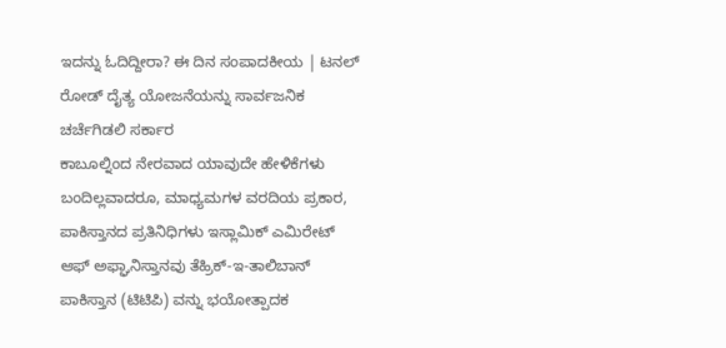ಇದನ್ನು ಓದಿದ್ದೀರಾ? ಈ ದಿನ ಸಂಪಾದಕೀಯ | ಟನಲ್ ರೋಡ್ ದೈತ್ಯ ಯೋಜನೆಯನ್ನು ಸಾರ್ವಜನಿಕ ಚರ್ಚೆಗಿಡಲಿ ಸರ್ಕಾರ
ಕಾಬೂಲ್ನಿಂದ ನೇರವಾದ ಯಾವುದೇ ಹೇಳಿಕೆಗಳು ಬಂದಿಲ್ಲವಾದರೂ, ಮಾಧ್ಯಮಗಳ ವರದಿಯ ಪ್ರಕಾರ, ಪಾಕಿಸ್ತಾನದ ಪ್ರತಿನಿಧಿಗಳು ಇಸ್ಲಾಮಿಕ್ ಎಮಿರೇಟ್ ಆಫ್ ಅಫ್ಘಾನಿಸ್ತಾನವು ತೆಹ್ರಿಕ್-ಇ-ತಾಲಿಬಾನ್ ಪಾಕಿಸ್ತಾನ (ಟಿಟಿಪಿ) ವನ್ನು ಭಯೋತ್ಪಾದಕ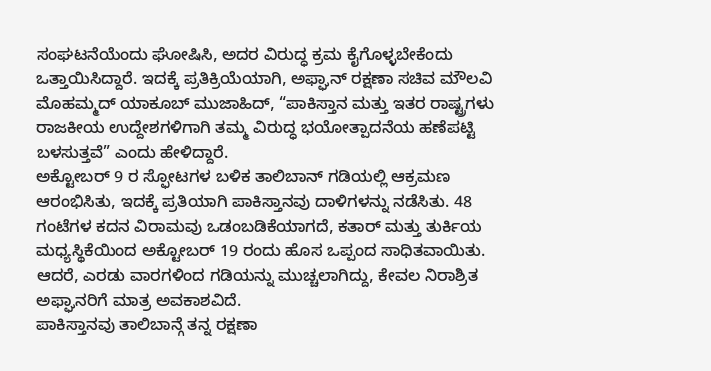ಸಂಘಟನೆಯೆಂದು ಘೋಷಿಸಿ, ಅದರ ವಿರುದ್ಧ ಕ್ರಮ ಕೈಗೊಳ್ಳಬೇಕೆಂದು ಒತ್ತಾಯಿಸಿದ್ದಾರೆ. ಇದಕ್ಕೆ ಪ್ರತಿಕ್ರಿಯೆಯಾಗಿ, ಅಫ್ಘಾನ್ ರಕ್ಷಣಾ ಸಚಿವ ಮೌಲವಿ ಮೊಹಮ್ಮದ್ ಯಾಕೂಬ್ ಮುಜಾಹಿದ್, “ಪಾಕಿಸ್ತಾನ ಮತ್ತು ಇತರ ರಾಷ್ಟ್ರಗಳು ರಾಜಕೀಯ ಉದ್ದೇಶಗಳಿಗಾಗಿ ತಮ್ಮ ವಿರುದ್ಧ ಭಯೋತ್ಪಾದನೆಯ ಹಣೆಪಟ್ಟಿ ಬಳಸುತ್ತವೆ” ಎಂದು ಹೇಳಿದ್ದಾರೆ.
ಅಕ್ಟೋಬರ್ 9 ರ ಸ್ಫೋಟಗಳ ಬಳಿಕ ತಾಲಿಬಾನ್ ಗಡಿಯಲ್ಲಿ ಆಕ್ರಮಣ ಆರಂಭಿಸಿತು, ಇದಕ್ಕೆ ಪ್ರತಿಯಾಗಿ ಪಾಕಿಸ್ತಾನವು ದಾಳಿಗಳನ್ನು ನಡೆಸಿತು. 48 ಗಂಟೆಗಳ ಕದನ ವಿರಾಮವು ಒಡಂಬಡಿಕೆಯಾಗದೆ, ಕತಾರ್ ಮತ್ತು ತುರ್ಕಿಯ ಮಧ್ಯಸ್ಥಿಕೆಯಿಂದ ಅಕ್ಟೋಬರ್ 19 ರಂದು ಹೊಸ ಒಪ್ಪಂದ ಸಾಧಿತವಾಯಿತು. ಆದರೆ, ಎರಡು ವಾರಗಳಿಂದ ಗಡಿಯನ್ನು ಮುಚ್ಚಲಾಗಿದ್ದು, ಕೇವಲ ನಿರಾಶ್ರಿತ ಅಫ್ಘಾನರಿಗೆ ಮಾತ್ರ ಅವಕಾಶವಿದೆ.
ಪಾಕಿಸ್ತಾನವು ತಾಲಿಬಾನ್ಗೆ ತನ್ನ ರಕ್ಷಣಾ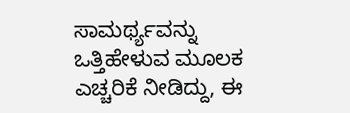ಸಾಮರ್ಥ್ಯವನ್ನು ಒತ್ತಿಹೇಳುವ ಮೂಲಕ ಎಚ್ಚರಿಕೆ ನೀಡಿದ್ದು, ಈ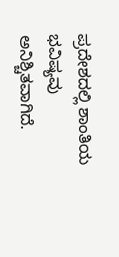ಪ್ರದೇಶದಲ್ಲಿ ಶಾಂತಿಯ ಭವಿಷ್ಯವು ಅನಿಶ್ಚಿತವಾಗಿದೆ.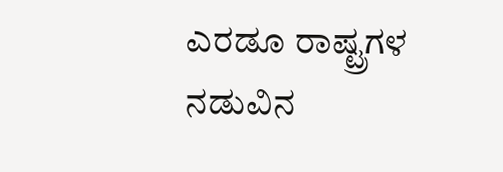ಎರಡೂ ರಾಷ್ಟ್ರಗಳ ನಡುವಿನ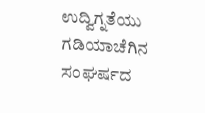ಉದ್ವಿಗ್ನತೆಯು ಗಡಿಯಾಚೆಗಿನ ಸಂಘರ್ಷದ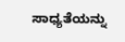ಸಾಧ್ಯತೆಯನ್ನು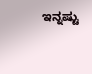ಇನ್ನಷ್ಟು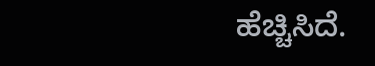ಹೆಚ್ಚಿಸಿದೆ.